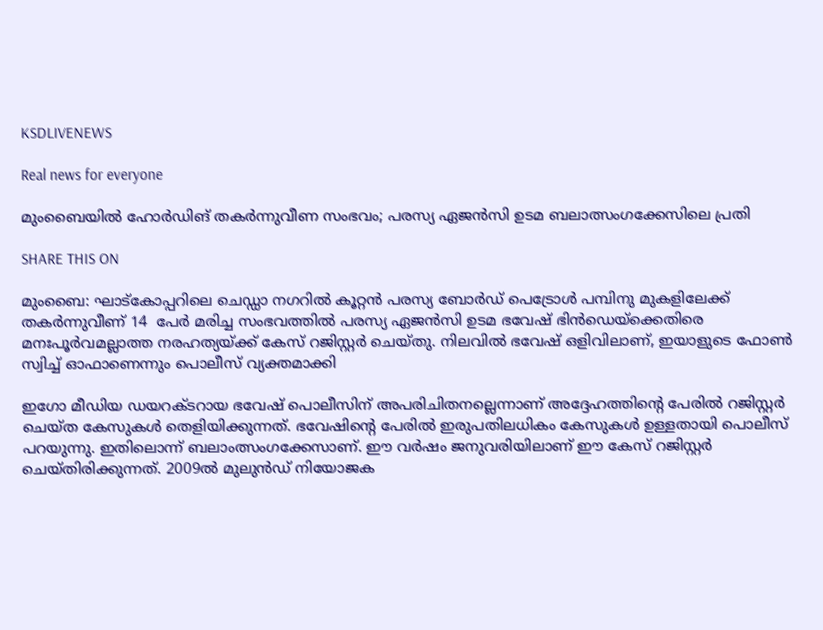KSDLIVENEWS

Real news for everyone

മുംബൈയിൽ ഹോർഡിങ് തകർന്നുവീണ സംഭവം; പരസ്യ ഏജൻസി ഉടമ ബലാത്സംഗക്കേസിലെ പ്രതി

SHARE THIS ON

മുംബൈ: ഘാട്കോപ്പറിലെ ചെഡ്ഡാ നഗറിൽ കൂറ്റൻ പരസ്യ ബോർഡ് പെട്രോൾ പമ്പിനു മുകളിലേക്ക് തകർന്നുവീണ് 14  പേർ മരിച്ച സംഭവത്തിൽ പരസ്യ ഏജൻസി ഉടമ ഭവേഷ് ഭിൻഡെയ്‌ക്കെതിരെ മനഃപൂർവമല്ലാത്ത നരഹത്യയ്ക്ക് കേസ് റജിസ്റ്റർ ചെയ്തു. നിലവിൽ ഭവേഷ് ഒളിവിലാണ്, ഇയാളുടെ ഫോൺ സ്വിച്ച് ഓഫാണെന്നും പൊലീസ് വ്യക്തമാക്കി

ഇഗോ മീഡിയ ഡയറക്ടറായ ഭവേഷ് പൊലീസിന് അപരിചിതനല്ലെന്നാണ് അദ്ദേഹത്തിന്റെ പേരിൽ റജിസ്റ്റർ ചെയ്ത കേസുകൾ തെളിയിക്കുന്നത്. ഭവേഷിന്റെ പേരിൽ ഇരുപതിലധികം കേസുകൾ ഉള്ളതായി പൊലീസ് പറയുന്നു. ഇതിലൊന്ന് ബലാംത്സംഗക്കേസാണ്. ഈ വർഷം ജനുവരിയിലാണ് ഈ കേസ് റജിസ്റ്റർ ചെയ്തിരിക്കുന്നത്. 2009ൽ മുലുൻഡ് നിയോജക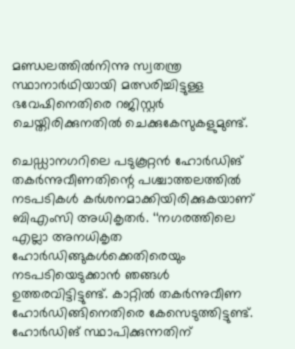മണ്ഡലത്തിൽനിന്നു സ്വതന്ത്ര സ്ഥാനാർഥിയായി മത്സരിച്ചിട്ടുള്ള ഭവേഷിനെതിരെ റജിസ്റ്റർ ചെയ്തിരിക്കുനതിൽ ചെക്കുകേസുകളുമുണ്ട്.

ചെഡ്ഡാനഗറിലെ പടുകൂറ്റൻ ഹോർഡിങ് തകർന്നുവീണതിന്റെ പശ്ചാത്തലത്തിൽ നടപടികൾ കർശനമാക്കിയിരിക്കുകയാണ് ബിഎംസി അധികൃതർ. ‘‘നഗരത്തിലെ എല്ലാ അനധികൃത ഹോർഡിങ്ങുകൾക്കെതിരെയും നടപടിയെടുക്കാൻ ഞങ്ങൾ ഉത്തരവിട്ടിട്ടുണ്ട്. കാറ്റിൽ തകർന്നുവീണ ഹോർഡിങ്ങിനെതിരെ കേസെടുത്തിട്ടുണ്ട്. ഹോർഡിങ് സ്ഥാപിക്കുന്നതിന്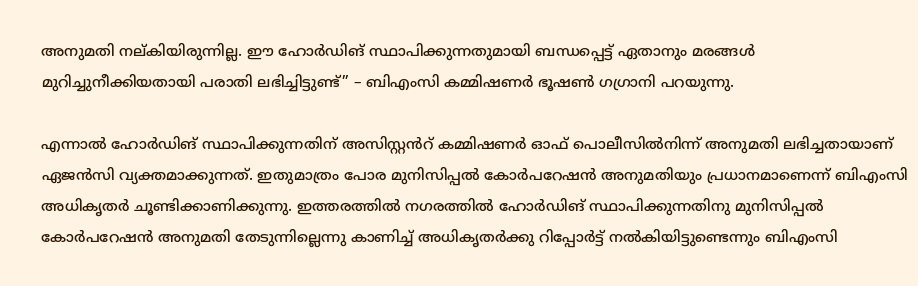അനുമതി നല്കിയിരുന്നില്ല. ഈ ഹോർഡിങ് സ്ഥാപിക്കുന്നതുമായി ബന്ധപ്പെട്ട് ഏതാനും മരങ്ങൾ മുറിച്ചുനീക്കിയതായി പരാതി ലഭിച്ചിട്ടുണ്ട്’’ – ബിഎംസി കമ്മിഷണർ ഭൂഷൺ ഗഗ്രാനി പറയുന്നു.

എന്നാൽ ഹോർഡിങ് സ്ഥാപിക്കുന്നതിന് അസിസ്റ്റൻറ് കമ്മിഷണർ ഓഫ് പൊലീസിൽനിന്ന് അനുമതി ലഭിച്ചതായാണ് ഏജൻസി വ്യക്തമാക്കുന്നത്. ഇതുമാത്രം പോര മുനിസിപ്പൽ കോർപറേഷൻ അനുമതിയും പ്രധാനമാണെന്ന് ബിഎംസി അധികൃതർ ചൂണ്ടിക്കാണിക്കുന്നു. ഇത്തരത്തിൽ നഗരത്തിൽ ഹോർഡിങ് സ്ഥാപിക്കുന്നതിനു മുനിസിപ്പൽ കോർപറേഷൻ അനുമതി തേടുന്നില്ലെന്നു കാണിച്ച് അധികൃതർക്കു റിപ്പോർട്ട് നൽകിയിട്ടുണ്ടെന്നും ബിഎംസി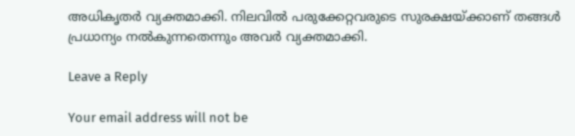അധികൃതർ വ്യക്തമാക്കി. നിലവിൽ പരുക്കേറ്റവരുടെ സുരക്ഷയ്ക്കാണ് തങ്ങൾ പ്രധാന്യം നൽകുന്നതെന്നും അവർ വ്യക്തമാക്കി.

Leave a Reply

Your email address will not be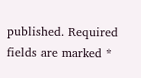published. Required fields are marked *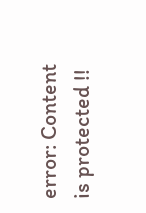error: Content is protected !!